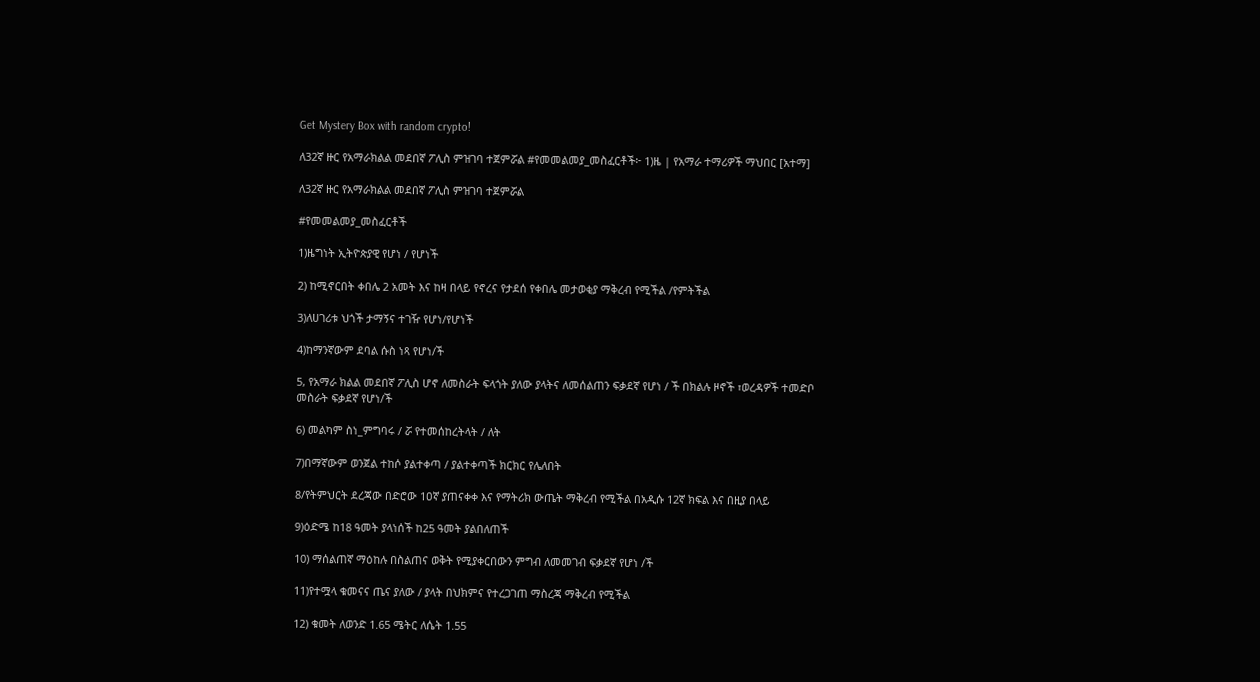Get Mystery Box with random crypto!

ለ32ኛ ዙር የአማራክልል መደበኛ ፖሊስ ምዝገባ ተጀምሯል #የመመልመያ_መስፈርቶች፦ 1)ዜ | የአማራ ተማሪዎች ማህበር [አተማ]

ለ32ኛ ዙር የአማራክልል መደበኛ ፖሊስ ምዝገባ ተጀምሯል

#የመመልመያ_መስፈርቶች

1)ዜግነት ኢትዮጵያዊ የሆነ / የሆነች

2) ከሚኖርበት ቀበሌ 2 አመት እና ከዛ በላይ የኖረና የታደሰ የቀበሌ መታወቂያ ማቅረብ የሚችል /የምትችል

3)ለሀገሪቱ ህጎች ታማኝና ተገዥ የሆነ/የሆነች

4)ከማንኛውም ደባል ሱስ ነጻ የሆነ/ች

5, የአማራ ክልል መደበኛ ፖሊስ ሆኖ ለመስራት ፍላጎት ያለው ያላትና ለመሰልጠን ፍቃደኛ የሆነ / ች በክልሉ ዞኖች ፣ወረዳዎች ተመድቦ መስራት ፍቃደኛ የሆነ/ች

6) መልካም ስነ_ምግባሩ / ሯ የተመሰከረትላት / ለት

7)በማኛውም ወንጀል ተከሶ ያልተቀጣ / ያልተቀጣች ክርክር የሌለበት

8/የትምህርት ደረጃው በድሮው 1ዐኛ ያጠናቀቀ እና የማትሪክ ውጤት ማቅረብ የሚችል በአዲሱ 12ኛ ክፍል እና በዚያ በላይ

9)ዕድሜ ከ18 ዓመት ያላነሰች ከ25 ዓመት ያልበለጠች

10) ማሰልጠኛ ማዕከሉ በስልጠና ወቅት የሚያቀርበውን ምግብ ለመመገብ ፍቃደኛ የሆነ /ች

11)የተሟላ ቁመናና ጤና ያለው / ያላት በህክምና የተረጋገጠ ማስረጃ ማቅረብ የሚችል

12) ቁመት ለወንድ 1.65 ሜትር ለሴት 1.55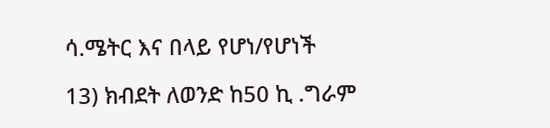ሳ.ሜትር እና በላይ የሆነ/የሆነች

13) ክብደት ለወንድ ከ50 ኪ .ግራም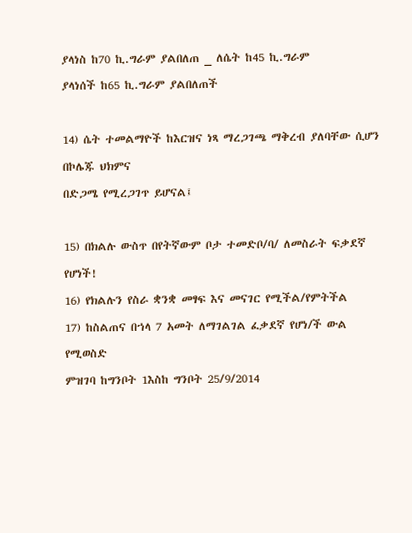ያላነስ ከ70 ኪ.ግራም ያልበለጠ _ ለሴት ከ45 ኪ.ግራም
ያላነሰች ከ65 ኪ.ግራም ያልበለጠች

14) ሴት ተመልማዮች ከእርዝና ነጻ ማረጋገጫ ማቅረብ ያለባቸው ሲሆን በኮሌጁ ህክምና
በድጋሜ የሚረጋገጥ ይሆናል፤

15) በክልሉ ውስጥ በየትኛውም ቦታ ተመድቦ/ባ/ ለመስራት ፍቃደኛ የሆነች!
16) የክልሉን የስራ ቋንቋ መፃፍ እና መናገር የሚችል/የምትችል
17) ከስልጠና በኀላ 7 አመት ለማገልገል ፈቃደኛ የሆነ/ች ውል የሚወስድ
ምዝገባ ከግንቦት 1እስከ ግንቦት 25/9/2014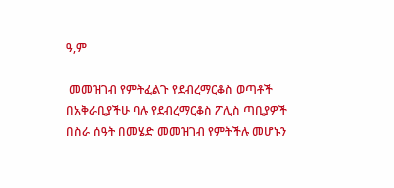ዓ,ም

 መመዝገብ የምትፈልጉ የደብረማርቆስ ወጣቶች በአቅራቢያችሁ ባሉ የደብረማርቆስ ፖሊስ ጣቢያዎች በስራ ሰዓት በመሄድ መመዝገብ የምትችሉ መሆኑን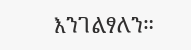እንገልፃለን።